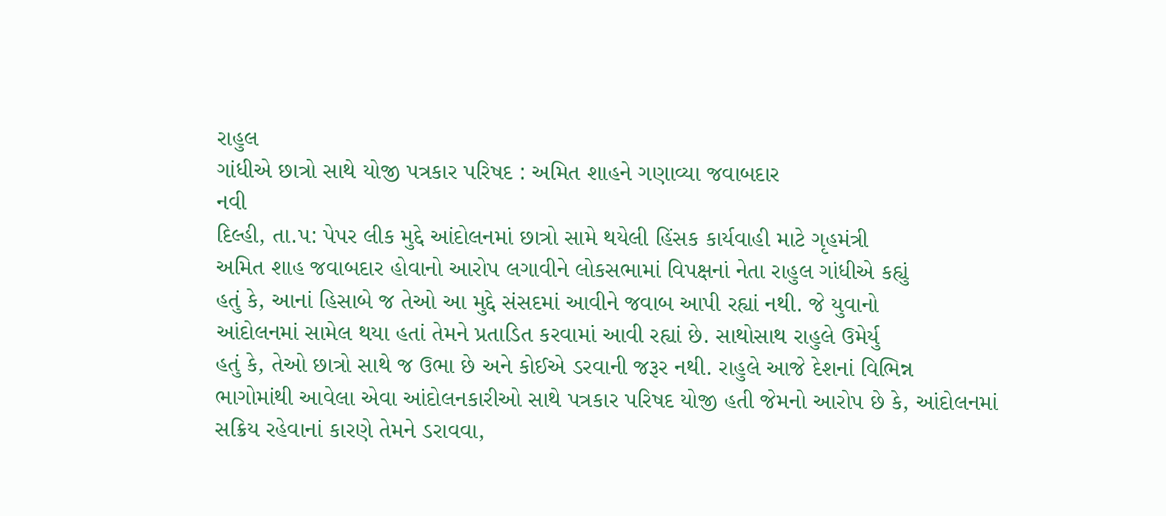રાહુલ
ગાંધીએ છાત્રો સાથે યોજી પત્રકાર પરિષદ : અમિત શાહને ગણાવ્યા જવાબદાર
નવી
દિલ્હી, તા.પ: પેપર લીક મુદ્દે આંદોલનમાં છાત્રો સામે થયેલી હિંસક કાર્યવાહી માટે ગૃહમંત્રી
અમિત શાહ જવાબદાર હોવાનો આરોપ લગાવીને લોકસભામાં વિપક્ષનાં નેતા રાહુલ ગાંધીએ કહ્યું
હતું કે, આનાં હિસાબે જ તેઓ આ મુદ્દે સંસદમાં આવીને જવાબ આપી રહ્યાં નથી. જે યુવાનો
આંદોલનમાં સામેલ થયા હતાં તેમને પ્રતાડિત કરવામાં આવી રહ્યાં છે. સાથોસાથ રાહુલે ઉમેર્યુ
હતું કે, તેઓ છાત્રો સાથે જ ઉભા છે અને કોઈએ ડરવાની જરૂર નથી. રાહુલે આજે દેશનાં વિભિન્ન
ભાગોમાંથી આવેલા એવા આંદોલનકારીઓ સાથે પત્રકાર પરિષદ યોજી હતી જેમનો આરોપ છે કે, આંદોલનમાં
સક્રિય રહેવાનાં કારણે તેમને ડરાવવા,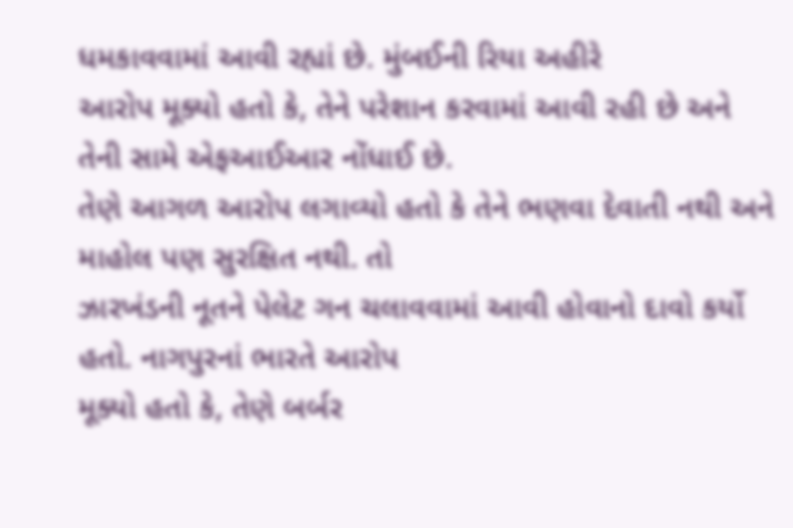ધમકાવવામાં આવી રહ્યાં છે. મુંબઈની રિયા અહીરે
આરોપ મૂક્યો હતો કે, તેને પરેશાન કરવામાં આવી રહી છે અને તેની સામે એફઆઈઆર નોંધાઈ છે.
તેણે આગળ આરોપ લગાવ્યો હતો કે તેને ભણવા દેવાતી નથી અને માહોલ પણ સુરક્ષિત નથી. તો
ઝારખંડની નૂતને પેલેટ ગન ચલાવવામાં આવી હોવાનો દાવો કર્યો હતો. નાગપુરનાં ભારતે આરોપ
મૂક્યો હતો કે, તેણે બર્બર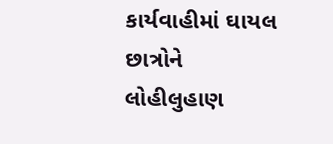કાર્યવાહીમાં ઘાયલ છાત્રોને લોહીલુહાણ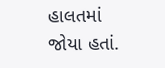હાલતમાં જોયા હતાં.